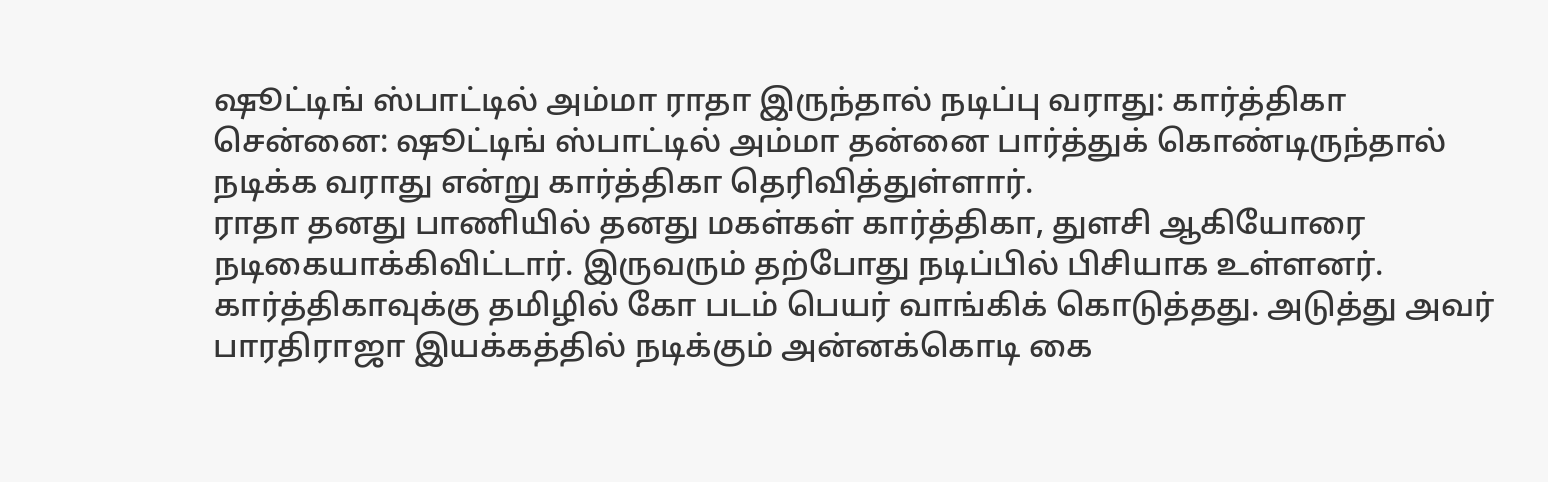ஷூட்டிங் ஸ்பாட்டில் அம்மா ராதா இருந்தால் நடிப்பு வராது: கார்த்திகா
சென்னை: ஷூட்டிங் ஸ்பாட்டில் அம்மா தன்னை பார்த்துக் கொண்டிருந்தால் நடிக்க வராது என்று கார்த்திகா தெரிவித்துள்ளார்.
ராதா தனது பாணியில் தனது மகள்கள் கார்த்திகா, துளசி ஆகியோரை நடிகையாக்கிவிட்டார். இருவரும் தற்போது நடிப்பில் பிசியாக உள்ளனர். கார்த்திகாவுக்கு தமிழில் கோ படம் பெயர் வாங்கிக் கொடுத்தது. அடுத்து அவர் பாரதிராஜா இயக்கத்தில் நடிக்கும் அன்னக்கொடி கை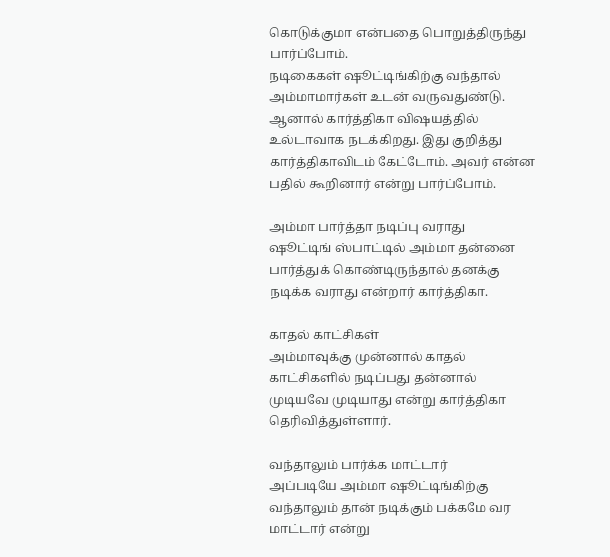கொடுக்குமா என்பதை பொறுத்திருந்து பார்ப்போம்.
நடிகைகள் ஷூட்டிங்கிற்கு வந்தால் அம்மாமார்கள் உடன் வருவதுண்டு. ஆனால் கார்த்திகா விஷயத்தில் உல்டாவாக நடக்கிறது. இது குறித்து கார்த்திகாவிடம் கேட்டோம். அவர் என்ன பதில் கூறினார் என்று பார்ப்போம்.

அம்மா பார்த்தா நடிப்பு வராது
ஷூட்டிங் ஸ்பாட்டில் அம்மா தன்னை பார்த்துக் கொண்டிருந்தால் தனக்கு நடிக்க வராது என்றார் கார்த்திகா.

காதல் காட்சிகள்
அம்மாவுக்கு முன்னால் காதல் காட்சிகளில் நடிப்பது தன்னால் முடியவே முடியாது என்று கார்த்திகா தெரிவித்துள்ளார்.

வந்தாலும் பார்க்க மாட்டார்
அப்படியே அம்மா ஷூட்டிங்கிற்கு வந்தாலும் தான் நடிக்கும் பக்கமே வர மாட்டார் என்று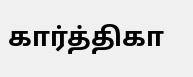கார்த்திகா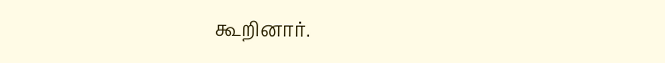கூறினார்.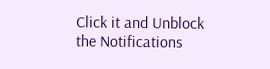Click it and Unblock the Notifications